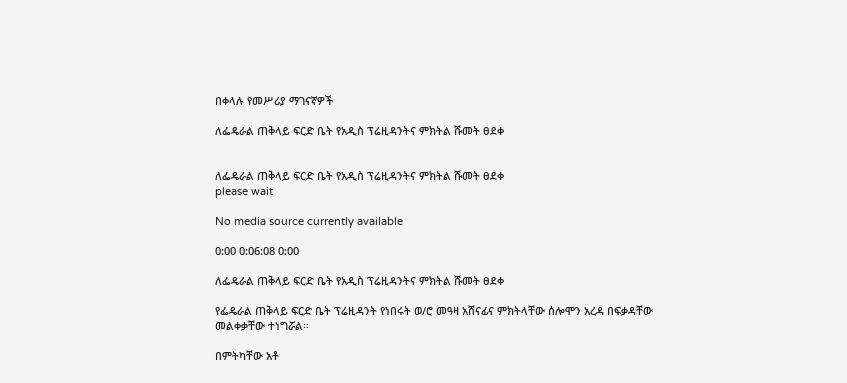በቀላሉ የመሥሪያ ማገናኛዎች

ለፌዴራል ጠቅላይ ፍርድ ቤት የአዲስ ፕሬዚዳንትና ምክትል ሹመት ፀደቀ


ለፌዴራል ጠቅላይ ፍርድ ቤት የአዲስ ፕሬዚዳንትና ምክትል ሹመት ፀደቀ
please wait

No media source currently available

0:00 0:06:08 0:00

ለፌዴራል ጠቅላይ ፍርድ ቤት የአዲስ ፕሬዚዳንትና ምክትል ሹመት ፀደቀ

የፌዴራል ጠቅላይ ፍርድ ቤት ፕሬዚዳንት የነበሩት ወ/ሮ መዓዛ አሸናፊና ምክትላቸው ሰሎሞን አረዳ በፍቃዳቸው መልቀቃቸው ተነግሯል።

በምትካቸው አቶ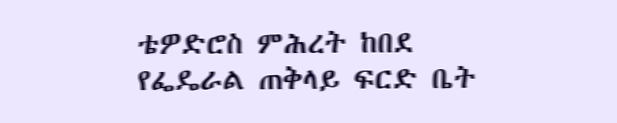ቴዎድሮስ ምሕረት ከበደ የፌዴራል ጠቅላይ ፍርድ ቤት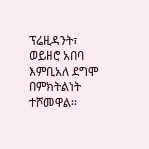ፕሬዚዳንት፣ ወይዘሮ አበባ እምቢአለ ደግሞ በምክትልነት ተሾመዋል፡፡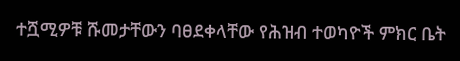ተሿሚዎቹ ሹመታቸውን ባፀደቀላቸው የሕዝብ ተወካዮች ምክር ቤት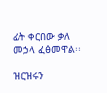ፊት ቀርበው ቃለ መኃላ ፈፅመዋል፡፡

ዝርዝሩን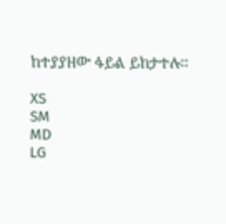ከተያያዘው ፋይል ይከታተሉ፡፡

XS
SM
MD
LG